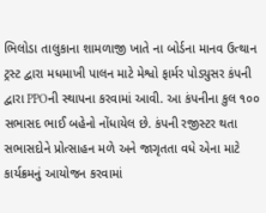ભિલોડા તાલુકાના શામળાજી ખાતે ના બોર્ડના માનવ ઉત્થાન ટ્રસ્ટ દ્વારા મધમાખી પાલન માટે મેશ્વો ફાર્મર પોડ્યુસર કંપની દ્વારા PPOની સ્થાપના કરવામાં આવી. આ કંપનીના કુલ ૧૦૦ સભાસદ ભાઈ બહેનો નોંધાયેલ છે. કંપની રજીસ્ટર થતા સભાસદોને પ્રોત્સાહન મળે અને જાગૃતતા વધે એના માટે કાર્યક્રમનું આયોજન કરવામાં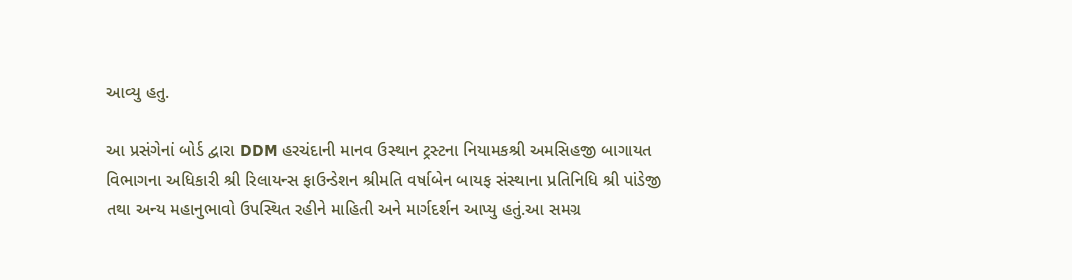આવ્યુ હતુ.

આ પ્રસંગેનાં બોર્ડ દ્વારા DDM હરચંદાની માનવ ઉસ્થાન ટ્રસ્ટના નિયામકશ્રી અમસિહજી બાગાયત વિભાગના અધિકારી શ્રી રિલાયન્સ ફાઉન્ડેશન શ્રીમતિ વર્ષાબેન બાયફ સંસ્થાના પ્રતિનિધિ શ્રી પાંડેજી તથા અન્ય મહાનુભાવો ઉપસ્થિત રહીને માહિતી અને માર્ગદર્શન આપ્યુ હતું.આ સમગ્ર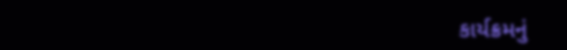કાર્યક્રમનું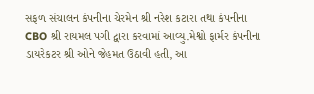સફળ સંચાલન કંપનીના ચેરમેન શ્રી નરેશ કટારા તથા કંપનીના CBO શ્રી રાયમલ પગી દ્વારા કરવામાં આવ્યુ.મેશ્વો ફાર્મર કંપનીના ડાયરેકટર શ્રી ઓને જેહમત ઉઠાવી હતી, આ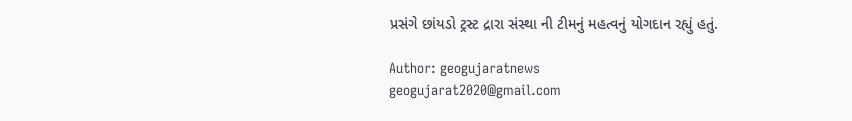પ્રસંગે છાંયડો ટ્રસ્ટ દ્રારા સંસ્થા ની ટીમનું મહત્વનું યોગદાન રહ્યું હતું.

Author: geogujaratnews
geogujarat2020@gmail.com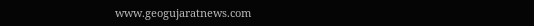www.geogujaratnews.com